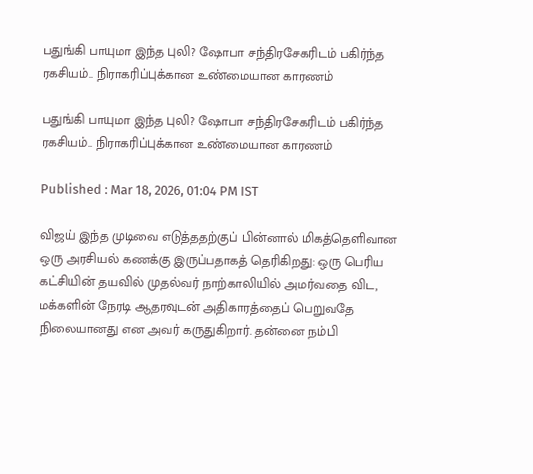பதுங்கி பாயுமா இந்த புலி? ஷோபா சந்திரசேகரிடம் பகிர்ந்த ரகசியம்.. நிராகரிப்புக்கான உண்மையான காரணம்

பதுங்கி பாயுமா இந்த புலி? ஷோபா சந்திரசேகரிடம் பகிர்ந்த ரகசியம்.. நிராகரிப்புக்கான உண்மையான காரணம்

Published : Mar 18, 2026, 01:04 PM IST

விஜய் இந்த முடிவை எடுத்ததற்குப் பின்னால் மிகத்தெளிவான ஒரு அரசியல் கணக்கு இருப்பதாகத் தெரிகிறது: ஒரு பெரிய கட்சியின் தயவில் முதல்வர் நாற்காலியில் அமர்வதை விட, மக்களின் நேரடி ஆதரவுடன் அதிகாரத்தைப் பெறுவதே நிலையானது என அவர் கருதுகிறார். தன்னை நம்பி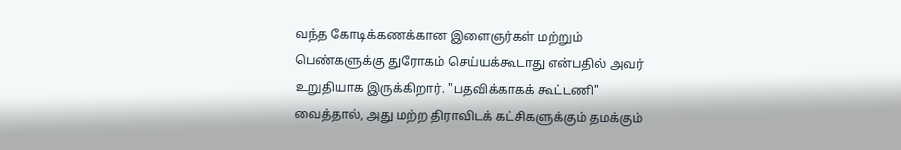வந்த கோடிக்கணக்கான இளைஞர்கள் மற்றும் பெண்களுக்கு துரோகம் செய்யக்கூடாது என்பதில் அவர் உறுதியாக இருக்கிறார். "பதவிக்காகக் கூட்டணி" வைத்தால், அது மற்ற திராவிடக் கட்சிகளுக்கும் தமக்கும்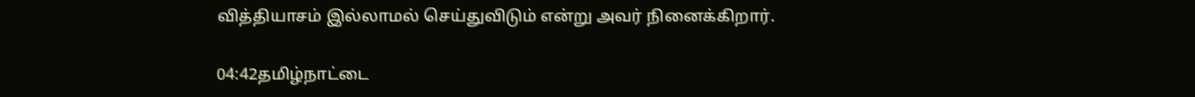வித்தியாசம் இல்லாமல் செய்துவிடும் என்று அவர் நினைக்கிறார்.

04:42தமிழ்நாட்டை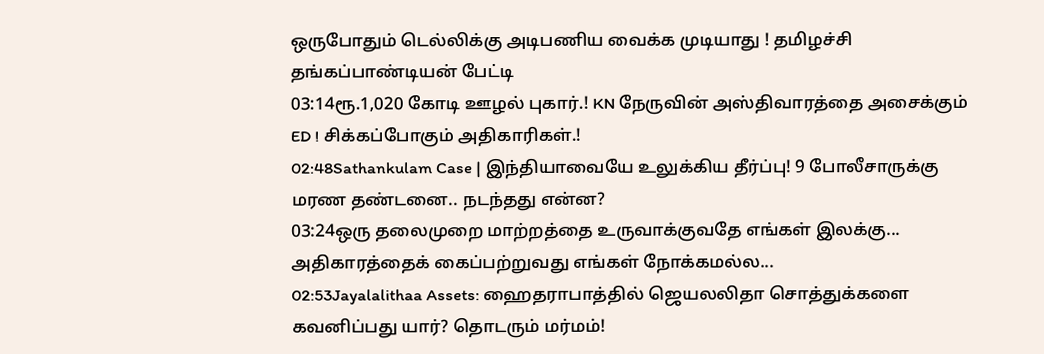ஒருபோதும் டெல்லிக்கு அடிபணிய வைக்க முடியாது ! தமிழச்சி தங்கப்பாண்டியன் பேட்டி
03:14ரூ.1,020 கோடி ஊழல் புகார்.! KN நேருவின் அஸ்திவாரத்தை அசைக்கும் ED ! சிக்கப்போகும் அதிகாரிகள்.!
02:48Sathankulam Case | இந்தியாவையே உலுக்கிய தீர்ப்பு! 9 போலீசாருக்கு மரண தண்டனை.. நடந்தது என்ன?
03:24ஒரு தலைமுறை மாற்றத்தை உருவாக்குவதே எங்கள் இலக்கு... அதிகாரத்தைக் கைப்பற்றுவது எங்கள் நோக்கமல்ல...
02:53Jayalalithaa Assets: ஹைதராபாத்தில் ஜெயலலிதா சொத்துக்களை கவனிப்பது யார்? தொடரும் மர்மம்!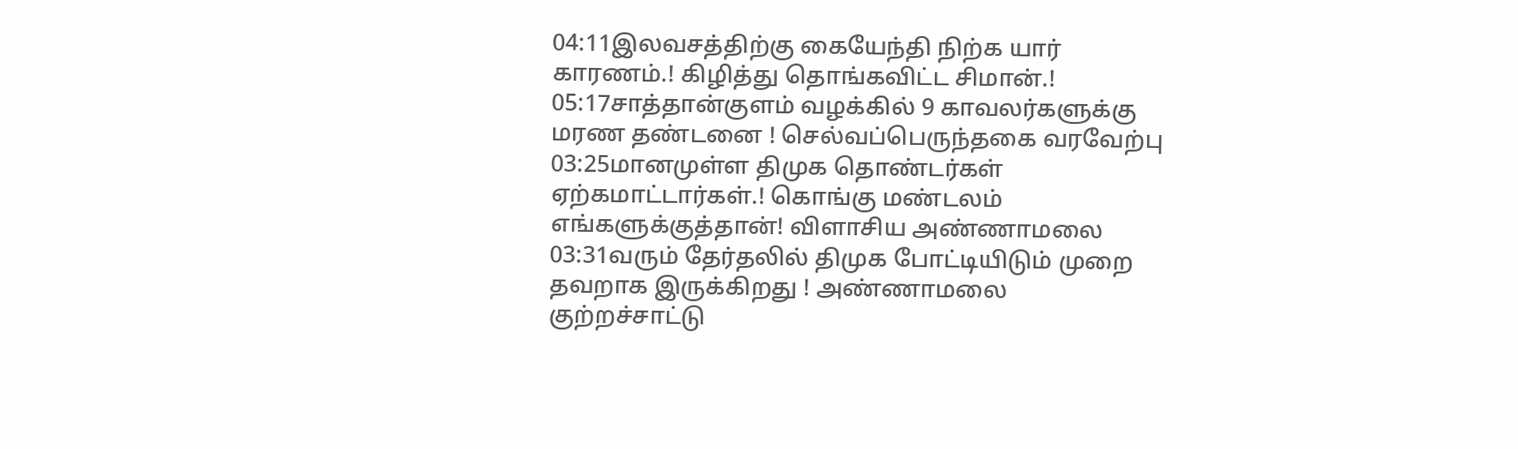04:11இலவசத்திற்கு கையேந்தி நிற்க யார் காரணம்.! கிழித்து தொங்கவிட்ட சிமான்.!
05:17சாத்தான்குளம் வழக்கில் 9 காவலர்களுக்கு மரண தண்டனை ! செல்வப்பெருந்தகை வரவேற்பு
03:25மானமுள்ள திமுக தொண்டர்கள் ஏற்கமாட்டார்கள்.! கொங்கு மண்டலம் எங்களுக்குத்தான்! விளாசிய அண்ணாமலை
03:31வரும் தேர்தலில் திமுக போட்டியிடும் முறை தவறாக இருக்கிறது ! அண்ணாமலை குற்றச்சாட்டு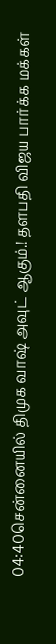04:40சென்னையில் திமுக வாஷ் அவுட் ஆகும்.! தளபதி விஜய பார்க்க மக்கள்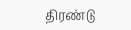திரண்டு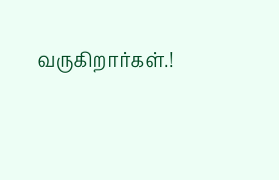வருகிறார்கள்.!